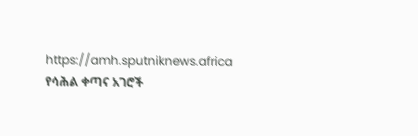https://amh.sputniknews.africa
የሳሕል ቀጣና አገሮች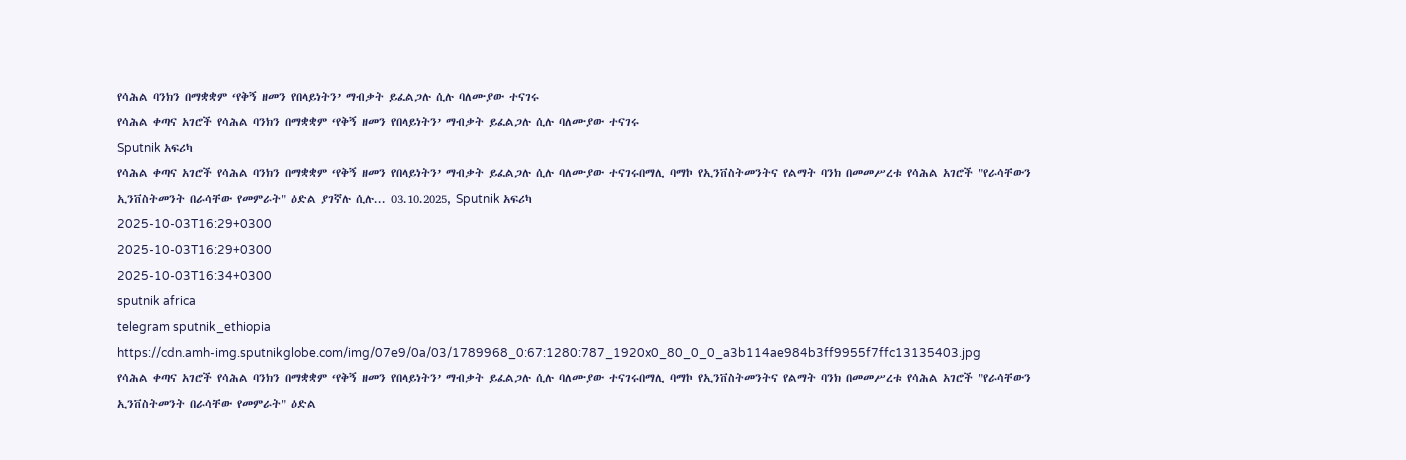የሳሕል ባንክን በማቋቋም ‘የቅኝ ዘመን የበላይነትን’ ማብቃት ይፈልጋሉ ሲሉ ባለሙያው ተናገሩ
የሳሕል ቀጣና አገሮች የሳሕል ባንክን በማቋቋም ‘የቅኝ ዘመን የበላይነትን’ ማብቃት ይፈልጋሉ ሲሉ ባለሙያው ተናገሩ
Sputnik አፍሪካ
የሳሕል ቀጣና አገሮች የሳሕል ባንክን በማቋቋም ‘የቅኝ ዘመን የበላይነትን’ ማብቃት ይፈልጋሉ ሲሉ ባለሙያው ተናገሩበማሊ ባማኮ የኢንቨስትመንትና የልማት ባንክ በመመሥረቱ የሳሕል አገሮች "የራሳቸውን ኢንቨስትመንት በራሳቸው የመምራት" ዕድል ያገኛሉ ሲሉ... 03.10.2025, Sputnik አፍሪካ
2025-10-03T16:29+0300
2025-10-03T16:29+0300
2025-10-03T16:34+0300
sputnik africa
telegram sputnik_ethiopia
https://cdn.amh-img.sputnikglobe.com/img/07e9/0a/03/1789968_0:67:1280:787_1920x0_80_0_0_a3b114ae984b3ff9955f7ffc13135403.jpg
የሳሕል ቀጣና አገሮች የሳሕል ባንክን በማቋቋም ‘የቅኝ ዘመን የበላይነትን’ ማብቃት ይፈልጋሉ ሲሉ ባለሙያው ተናገሩበማሊ ባማኮ የኢንቨስትመንትና የልማት ባንክ በመመሥረቱ የሳሕል አገሮች "የራሳቸውን ኢንቨስትመንት በራሳቸው የመምራት" ዕድል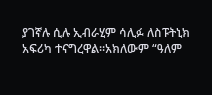ያገኛሉ ሲሉ ኢብራሂም ሳሊፉ ለስፑትኒክ አፍሪካ ተናግረዋል።አክለውም “ዓለም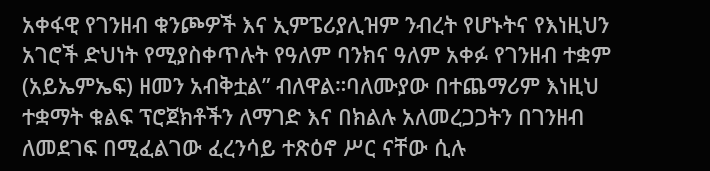አቀፋዊ የገንዘብ ቁንጮዎች እና ኢምፔሪያሊዝም ንብረት የሆኑትና የእነዚህን አገሮች ድህነት የሚያስቀጥሉት የዓለም ባንክና ዓለም አቀፉ የገንዘብ ተቋም (አይኤምኤፍ) ዘመን አብቅቷል” ብለዋል።ባለሙያው በተጨማሪም እነዚህ ተቋማት ቁልፍ ፕሮጀክቶችን ለማገድ እና በክልሉ አለመረጋጋትን በገንዘብ ለመደገፍ በሚፈልገው ፈረንሳይ ተጽዕኖ ሥር ናቸው ሲሉ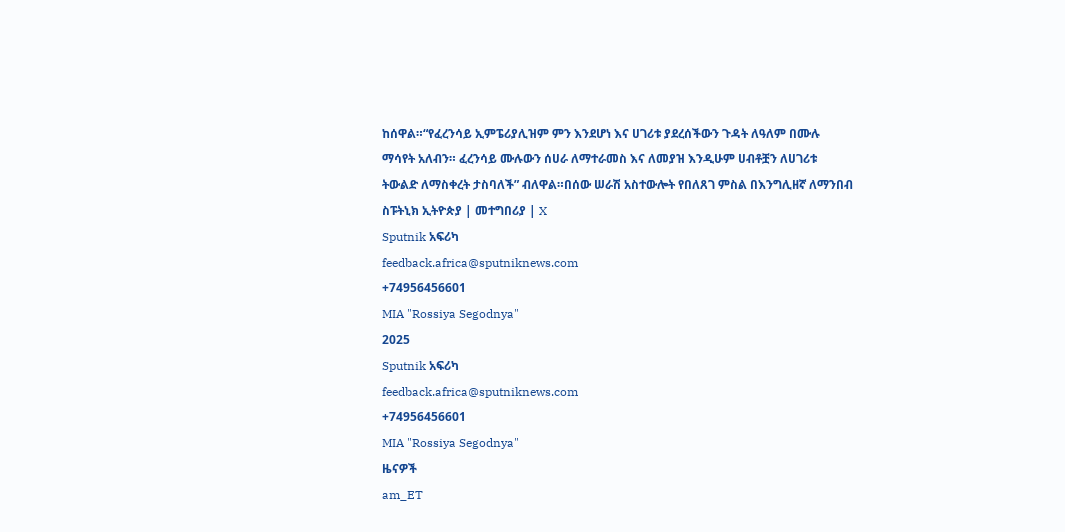ከሰዋል።“የፈረንሳይ ኢምፔሪያሊዝም ምን እንደሆነ እና ሀገሪቱ ያደረሰችውን ጉዳት ለዓለም በሙሉ ማሳየት አለብን። ፈረንሳይ ሙሉውን ሰሀራ ለማተራመስ እና ለመያዝ እንዲሁም ሀብቶቿን ለሀገሪቱ ትውልድ ለማስቀረት ታስባለች” ብለዋል።በሰው ሠራሽ አስተውሎት የበለጸገ ምስል በእንግሊዘኛ ለማንበብ ስፑትኒክ ኢትዮጵያ | መተግበሪያ | X
Sputnik አፍሪካ
feedback.africa@sputniknews.com
+74956456601
MIA "Rossiya Segodnya"
2025
Sputnik አፍሪካ
feedback.africa@sputniknews.com
+74956456601
MIA "Rossiya Segodnya"
ዜናዎች
am_ET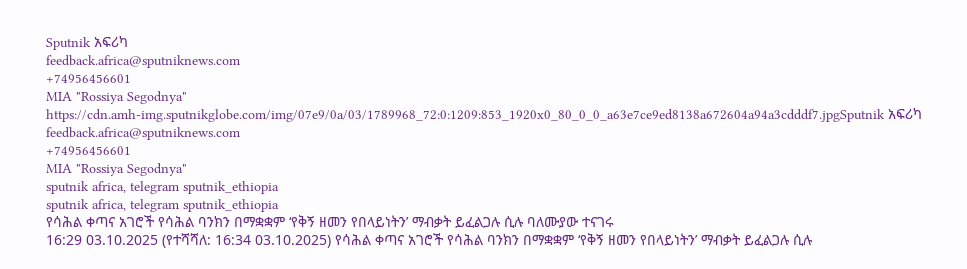Sputnik አፍሪካ
feedback.africa@sputniknews.com
+74956456601
MIA "Rossiya Segodnya"
https://cdn.amh-img.sputnikglobe.com/img/07e9/0a/03/1789968_72:0:1209:853_1920x0_80_0_0_a63e7ce9ed8138a672604a94a3cdddf7.jpgSputnik አፍሪካ
feedback.africa@sputniknews.com
+74956456601
MIA "Rossiya Segodnya"
sputnik africa, telegram sputnik_ethiopia
sputnik africa, telegram sputnik_ethiopia
የሳሕል ቀጣና አገሮች የሳሕል ባንክን በማቋቋም ‘የቅኝ ዘመን የበላይነትን’ ማብቃት ይፈልጋሉ ሲሉ ባለሙያው ተናገሩ
16:29 03.10.2025 (የተሻሻለ: 16:34 03.10.2025) የሳሕል ቀጣና አገሮች የሳሕል ባንክን በማቋቋም ‘የቅኝ ዘመን የበላይነትን’ ማብቃት ይፈልጋሉ ሲሉ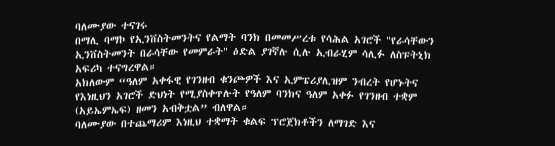ባለሙያው ተናገሩ
በማሊ ባማኮ የኢንቨስትመንትና የልማት ባንክ በመመሥረቱ የሳሕል አገሮች "የራሳቸውን ኢንቨስትመንት በራሳቸው የመምራት" ዕድል ያገኛሉ ሲሉ ኢብራሂም ሳሊፉ ለስፑትኒክ አፍሪካ ተናግረዋል።
አክለውም “ዓለም አቀፋዊ የገንዘብ ቁንጮዎች እና ኢምፔሪያሊዝም ንብረት የሆኑትና የእነዚህን አገሮች ድህነት የሚያስቀጥሉት የዓለም ባንክና ዓለም አቀፉ የገንዘብ ተቋም (አይኤምኤፍ) ዘመን አብቅቷል” ብለዋል።
ባለሙያው በተጨማሪም እነዚህ ተቋማት ቁልፍ ፕሮጀክቶችን ለማገድ እና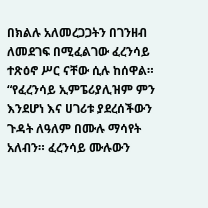በክልሉ አለመረጋጋትን በገንዘብ ለመደገፍ በሚፈልገው ፈረንሳይ ተጽዕኖ ሥር ናቸው ሲሉ ከሰዋል።
“የፈረንሳይ ኢምፔሪያሊዝም ምን እንደሆነ እና ሀገሪቱ ያደረሰችውን ጉዳት ለዓለም በሙሉ ማሳየት አለብን። ፈረንሳይ ሙሉውን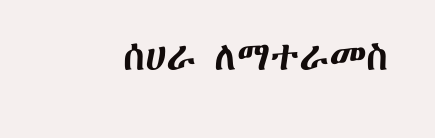ሰሀራ ለማተራመስ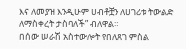እና ለመያዝ እንዲሁም ሀብቶቿን ለሀገሪቱ ትውልድ ለማስቀረት ታስባለች” ብለዋል።
በሰው ሠራሽ አስተውሎት የበለጸገ ምስል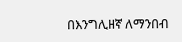በእንግሊዘኛ ለማንበብ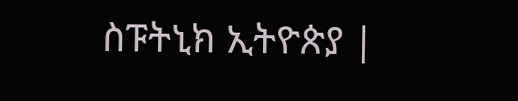ስፑትኒክ ኢትዮጵያ |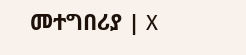መተግበሪያ | X